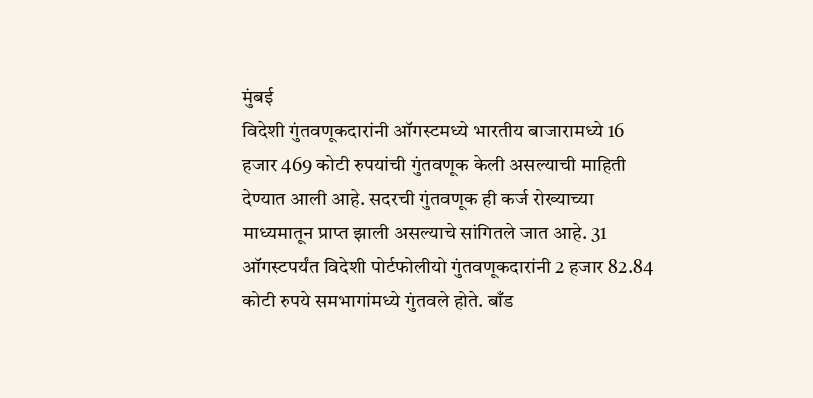मुंबई
विदेशी गुंतवणूकदारांनी ऑगस्टमध्ये भारतीय बाजारामध्ये 16 हजार 469 कोटी रुपयांची गुंतवणूक केली असल्याची माहिती देण्यात आली आहे. सदरची गुंतवणूक ही कर्ज रोख्याच्या माध्यमातून प्राप्त झाली असल्याचे सांगितले जात आहे. 31 ऑगस्टपर्यंत विदेशी पोर्टफोलीयो गुंतवणूकदारांनी 2 हजार 82.84 कोटी रुपये समभागांमध्ये गुंतवले होते. बाँड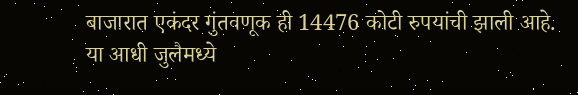बाजारात एकंदर गुंतवणूक ही 14476 कोटी रुपयांची झाली आहे. या आधी जुलैमध्ये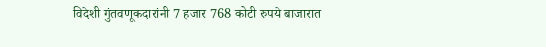विदेशी गुंतवणूकदारांनी 7 हजार 768 कोटी रुपये बाजारात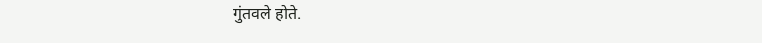गुंतवले होते.